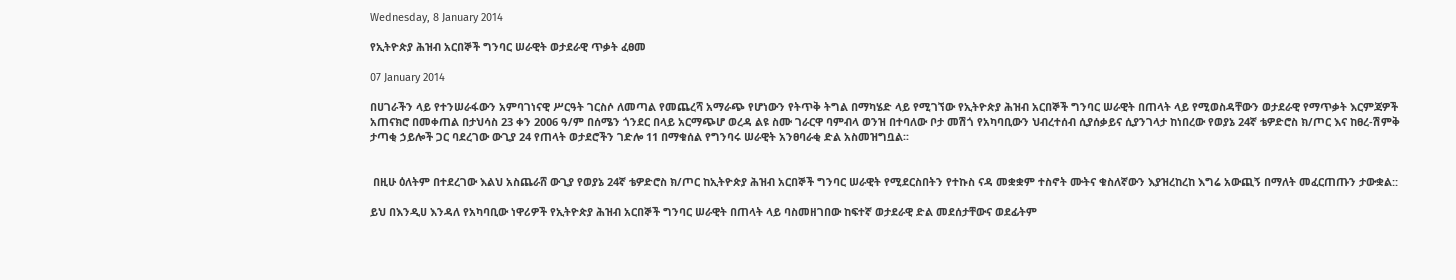Wednesday, 8 January 2014

የኢትዮጵያ ሕዝብ አርበኞች ግንባር ሠራዊት ወታደራዊ ጥቃት ፈፀመ

07 January 2014

በሀገራችን ላይ የተንሠራፋውን አምባገነናዊ ሥርዓት ገርስሶ ለመጣል የመጨረሻ አማራጭ የሆነውን የትጥቅ ትግል በማካሄድ ላይ የሚገኘው የኢትዮጵያ ሕዝብ አርበኞች ግንባር ሠራዊት በጠላት ላይ የሚወስዳቸውን ወታደራዊ የማጥቃት እርምጃዎች አጠናክሮ በመቀጠል በታህሳስ 23 ቀን 2006 ዓ/ም በሰሜን ጎንደር በላይ አርማጭሆ ወረዳ ልዩ ስሙ ገራርዋ ባምብላ ወንዝ በተባለው ቦታ መሽጎ የአካባቢውን ህብረተሰብ ሲያሰቃይና ሲያንገላታ ከነበረው የወያኔ 24ኛ ቴዎድሮስ ክ/ጦር እና ከፀረ-ሽምቅ ታጣቂ ኃይሎች ጋር ባደረገው ውጊያ 24 የጠላት ወታደሮችን ገድሎ 11 በማቁሰል የግንባሩ ሠራዊት አንፀባራቂ ድል አስመዝግቧል፡፡


 በዚሁ ዕለትም በተደረገው እልህ አስጨራሸ ውጊያ የወያኔ 24ኛ ቴዎድሮስ ክ/ጦር ከኢትዮጵያ ሕዝብ አርበኞች ግንባር ሠራዊት የሚደርስበትን የተኩስ ናዳ መቋቋም ተስኖት ሙትና ቁስለኛውን እያዝረከረከ እግሬ አውጪኝ በማለት መፈርጠጡን ታውቋል::

ይህ በእንዲሀ እንዳለ የአካባቢው ነዋሪዎች የኢትዮጵያ ሕዝብ አርበኞች ግንባር ሠራዊት በጠላት ላይ ባስመዘገበው ከፍተኛ ወታደራዊ ድል መደሰታቸውና ወደፊትም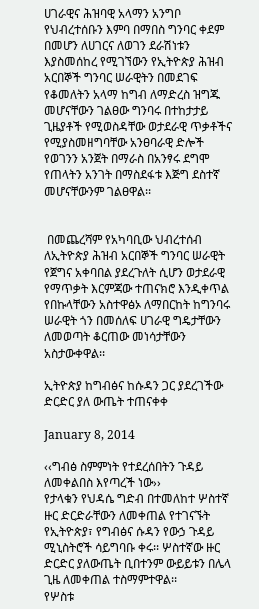ሀገራዊና ሕዝባዊ አላማን አንግቦ የህብረተሰቡን እምባ በማበስ ግንባር ቀደም በመሆን ለሀገርና ለወገን ደራሽነቱን እያስመሰከረ የሚገኘውን የኢትዮጵያ ሕዝብ አርበኞች ግንባር ሠራዊትን በመደገፍ የቆመለትን አላማ ከግብ ለማድረስ ዝግጁ መሆናቸውን ገልፀው ግንባሩ በተከታታይ ጊዜያቶች የሚወስዳቸው ወታደራዊ ጥቃቶችና የሚያስመዘግባቸው አንፀባራዊ ድሎች የወገንን አንጀት በማራስ በአንፃሩ ደግሞ የጠላትን አንገት በማስደፋቱ እጅግ ደስተኛ መሆናቸውንም ገልፀዋል፡፡


 በመጨረሻም የአካባቢው ህብረተሰብ ለኢትዮጵያ ሕዝብ አርበኞች ግንባር ሠራዊት የጀግና አቀባበል ያደረጉለት ሲሆን ወታደራዊ የማጥቃት እርምጃው ተጠናክሮ እንዲቀጥል የበኩላቸውን አስተዋፅኦ ለማበርከት ከግንባሩ ሠራዊት ጎን በመሰለፍ ሀገራዊ ግዴታቸውን ለመወጣት ቆርጠው መነሳታቸውን አስታውቀዋል፡፡

ኢትዮጵያ ከግብፅና ከሱዳን ጋር ያደረገችው ድርድር ያለ ውጤት ተጠናቀቀ

January 8, 2014

‹‹ግብፅ ስምምነት የተደረሰበትን ጉዳይ ለመቀልበስ እየጣረች ነው››
የታላቁን የህዳሴ ግድብ በተመለከተ ሦስተኛ ዙር ድርድራቸውን ለመቀጠል የተገናኙት የኢትዮጵያ፣ የግብፅና ሱዳን የውኃ ጉዳይ ሚኒስትሮች ሳይግባቡ ቀሩ፡፡ ሦስተኛው ዙር ድርድር ያለውጤት ቢበተንም ውይይቱን በሌላ ጊዜ ለመቀጠል ተስማምተዋል፡፡
የሦስቱ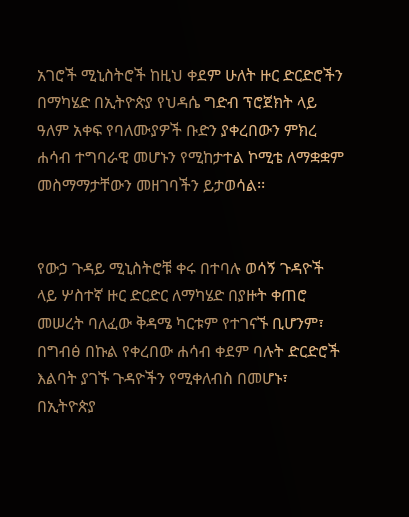አገሮች ሚኒስትሮች ከዚህ ቀደም ሁለት ዙር ድርድሮችን በማካሄድ በኢትዮጵያ የህዳሴ ግድብ ፕሮጀክት ላይ ዓለም አቀፍ የባለሙያዎች ቡድን ያቀረበውን ምክረ ሐሳብ ተግባራዊ መሆኑን የሚከታተል ኮሚቴ ለማቋቋም መስማማታቸውን መዘገባችን ይታወሳል፡፡


የውኃ ጉዳይ ሚኒስትሮቹ ቀሩ በተባሉ ወሳኝ ጉዳዮች ላይ ሦስተኛ ዙር ድርድር ለማካሄድ በያዙት ቀጠሮ መሠረት ባለፈው ቅዳሜ ካርቱም የተገናኙ ቢሆንም፣ በግብፅ በኩል የቀረበው ሐሳብ ቀደም ባሉት ድርድሮች እልባት ያገኙ ጉዳዮችን የሚቀለብስ በመሆኑ፣ በኢትዮጵያ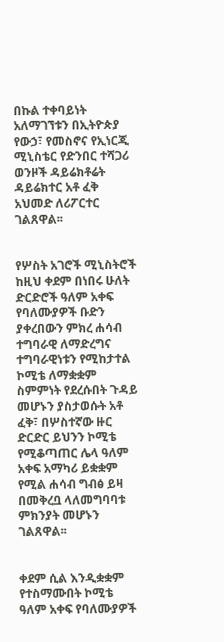በኩል ተቀባይነት አለማገኘቱን በኢትዮጵያ የውኃ፣ የመስኖና የኢነርጂ ሚኒስቴር የድንበር ተሻጋሪ ወንዞች ዳይሬክቶሬት ዳይሬክተር አቶ ፈቅ አህመድ ለሪፖርተር ገልጸዋል፡፡


የሦስት አገሮች ሚኒስትሮች ከዚህ ቀደም በነበሩ ሁለት ድርድሮች ዓለም አቀፍ የባለሙያዎች ቡድን ያቀረበውን ምክረ ሐሳብ ተግባራዊ ለማድረግና ተግባራዊነቱን የሚከታተል ኮሚቴ ለማቋቋም ስምምነት የደረሱበት ጉዳይ መሆኑን ያስታወሱት አቶ ፈቅ፣ በሦስተኛው ዙር ድርድር ይህንን ኮሚቴ የሚቆጣጠር ሌላ ዓለም አቀፍ አማካሪ ይቋቋም የሚል ሐሳብ ግብፅ ይዛ በመቅረቧ ላለመግባባቱ ምክንያት መሆኑን ገልጸዋል፡፡


ቀደም ሲል እንዲቋቋም የተስማሙበት ኮሚቴ ዓለም አቀፍ የባለሙያዎች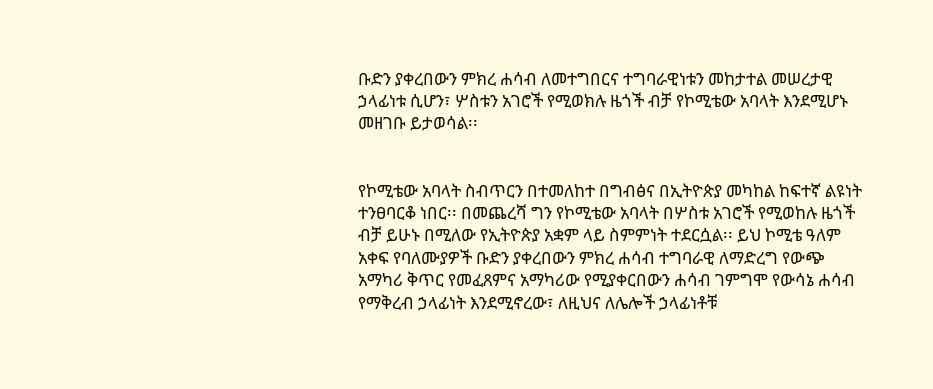ቡድን ያቀረበውን ምክረ ሐሳብ ለመተግበርና ተግባራዊነቱን መከታተል መሠረታዊ ኃላፊነቱ ሲሆን፣ ሦስቱን አገሮች የሚወክሉ ዜጎች ብቻ የኮሚቴው አባላት እንደሚሆኑ መዘገቡ ይታወሳል፡፡


የኮሚቴው አባላት ስብጥርን በተመለከተ በግብፅና በኢትዮጵያ መካከል ከፍተኛ ልዩነት ተንፀባርቆ ነበር፡፡ በመጨረሻ ግን የኮሚቴው አባላት በሦስቱ አገሮች የሚወከሉ ዜጎች ብቻ ይሁኑ በሚለው የኢትዮጵያ አቋም ላይ ስምምነት ተደርሷል፡፡ ይህ ኮሚቴ ዓለም አቀፍ የባለሙያዎች ቡድን ያቀረበውን ምክረ ሐሳብ ተግባራዊ ለማድረግ የውጭ አማካሪ ቅጥር የመፈጸምና አማካሪው የሚያቀርበውን ሐሳብ ገምግሞ የውሳኔ ሐሳብ የማቅረብ ኃላፊነት እንደሚኖረው፣ ለዚህና ለሌሎች ኃላፊነቶቹ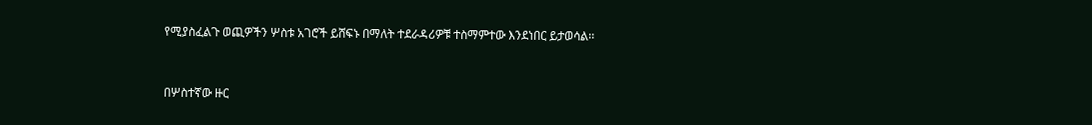የሚያስፈልጉ ወጪዎችን ሦስቱ አገሮች ይሸፍኑ በማለት ተደራዳሪዎቹ ተስማምተው እንደነበር ይታወሳል፡፡


በሦስተኛው ዙር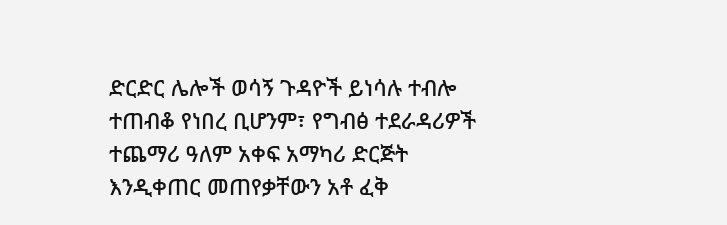ድርድር ሌሎች ወሳኝ ጉዳዮች ይነሳሉ ተብሎ ተጠብቆ የነበረ ቢሆንም፣ የግብፅ ተደራዳሪዎች ተጨማሪ ዓለም አቀፍ አማካሪ ድርጅት እንዲቀጠር መጠየቃቸውን አቶ ፈቅ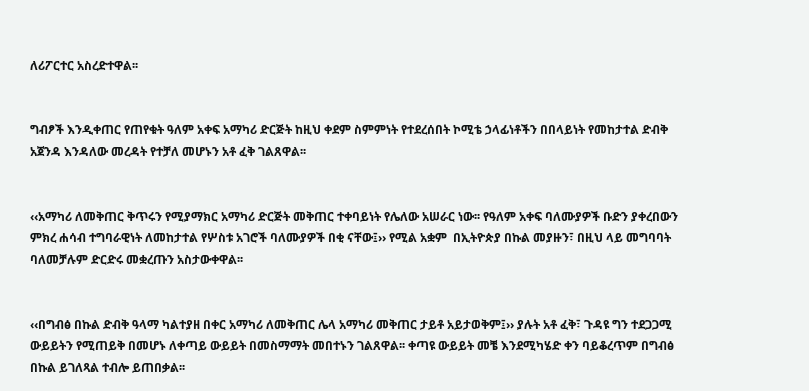ለሪፖርተር አስረድተዋል፡፡


ግብፆች እንዲቀጠር የጠየቁት ዓለም አቀፍ አማካሪ ድርጅት ከዚህ ቀደም ስምምነት የተደረሰበት ኮሚቴ ኃላፊነቶችን በበላይነት የመከታተል ድብቅ አጀንዳ እንዳለው መረዳት የተቻለ መሆኑን አቶ ፈቅ ገልጸዋል፡፡


‹‹አማካሪ ለመቅጠር ቅጥሩን የሚያማክር አማካሪ ድርጅት መቅጠር ተቀባይነት የሌለው አሠራር ነው፡፡ የዓለም አቀፍ ባለሙያዎች ቡድን ያቀረበውን ምክረ ሐሳብ ተግባራዊነት ለመከታተል የሦስቱ አገሮች ባለሙያዎች በቂ ናቸው፤›› የሚል አቋም  በኢትዮጵያ በኩል መያዙን፣ በዚህ ላይ መግባባት ባለመቻሉም ድርድሩ መቋረጡን አስታውቀዋል፡፡


‹‹በግብፅ በኩል ድብቅ ዓላማ ካልተያዘ በቀር አማካሪ ለመቅጠር ሌላ አማካሪ መቅጠር ታይቶ አይታወቅም፤›› ያሉት አቶ ፈቅ፣ ጉዳዩ ግን ተደጋጋሚ ውይይትን የሚጠይቅ በመሆኑ ለቀጣይ ውይይት በመስማማት መበተኑን ገልጸዋል፡፡ ቀጣዩ ውይይት መቼ እንደሚካሄድ ቀን ባይቆረጥም በግብፅ በኩል ይገለጻል ተብሎ ይጠበቃል፡፡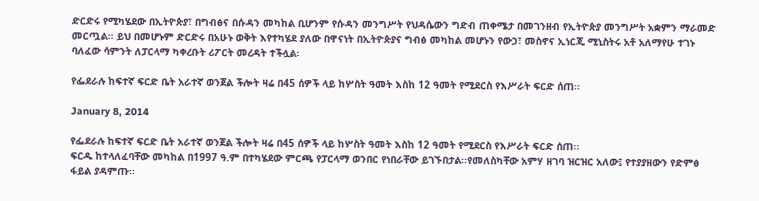ድርድሩ የሚካሄደው በኢትዮጵያ፣ በግብፅና በሱዳን መካከል ቢሆንም የሱዳን መንግሥት የህዳሴውን ግድብ ጠቀሜታ በመገንዘብ የኢትዮጵያ መንግሥት አቋምን ማራመድ መርጧል፡፡ ይህ በመሆኑም ድርድሩ በአሁኑ ወቅት እየተካሄደ ያለው በዋናነት በኢትዮጵያና ግብፅ መካከል መሆኑን የውኃ፣ መስኖና ኢነርጂ ሚኒስትሩ አቶ አለማየሁ ተገኑ ባለፈው ሳምንት ለፓርላማ ካቀረቡት ሪፖርት መረዳት ተችሏል፡

የፌደራሉ ከፍተኛ ፍርድ ቤት አራተኛ ወንጀል ችሎት ዛሬ በ45 ሰዎች ላይ ከሦስት ዓመት እስከ 12 ዓመት የሚደርስ የእሥራት ፍርድ ሰጠ፡፡

January 8, 2014

የፌደራሉ ከፍተኛ ፍርድ ቤት አራተኛ ወንጀል ችሎት ዛሬ በ45 ሰዎች ላይ ከሦስት ዓመት እስከ 12 ዓመት የሚደርስ የእሥራት ፍርድ ሰጠ፡፡
ፍርዱ ከተላለፈባቸው መካከል በ1997 ዓ.ም በተካሄደው ምርጫ የፓርላማ ወንበር የነበራቸው ይገኙበታል፡፡የመለስካቸው አምሃ ዘገባ ዝርዝር አለው፤ የተያያዘውን የድምፅ ፋይል ያዳምጡ፡፡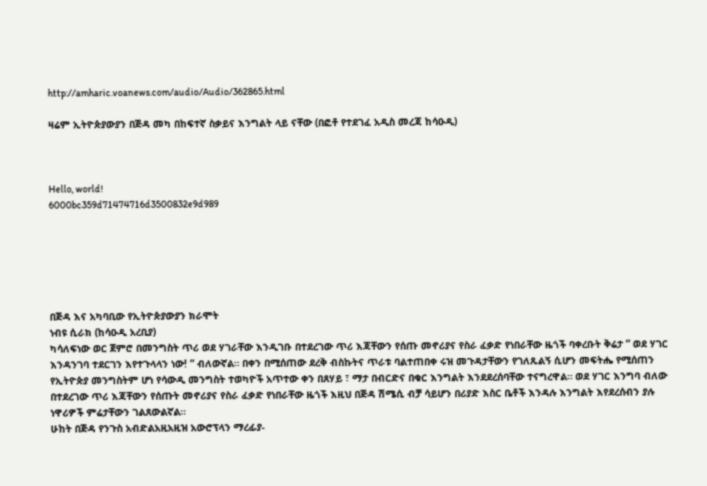http://amharic.voanews.com/audio/Audio/362865.html

ዛሬም ኢትዮጵያውያን በጅዳ መካ በከፍተኛ ስቃይና እንግልት ላይ ናቸው (በፎቶ የተደገፈ አዲስ መረጃ ከሳዑዲ)



Hello, world!
6000bc359d71474716d3500832e9d989






በጅዳ እና አካባቢው የኢትዮጵያውያን ክራሞት
ነብዩ ሲራክ (ከሳዑዲ አረቢያ)
ካሳለፍነው ወር ጀምሮ በመንግስት ጥሪ ወደ ሃገራቸው እንዲገቡ በተደረገው ጥሪ እጃቸውን የሰጡ መኖሪያና የስራ ፈቃድ የነበራቸው ዜጎች ባቀረቡት ቅሬታ ” ወደ ሃገር እንዳንገባ ተደርገን እየተጉላላን ነው! ” ብለውኛል። በቀን በሚሰጠው ደረቅ ብስኩትና ጥራቱ ባልተጠበቀ ሩዝ መጉዳታቸውን የገለጹልኝ ሲሆን መፍትሔ የሚሰጠን የኢትዮጵያ መንግስትም ሆነ የሳውዲ መንግስት ተወካዮች አጥተው ቀን በጸሃይ ፣ ማታ በብርድና በቁር እንግልት እንደደረሰባቸው ተናግረዋል። ወደ ሃገር እንግባ ብለው በተደረገው ጥሪ እጃቸውን የሰጡት መኖሪያና የስራ ፈቃድ የነበራቸው ዜጎች እዚህ በጅዳ ሽሜሲ ብቻ ሳይሆን በሪያድ እስር ቤቶች እንዳሉ እንግልት እየደረሰብን ያሉ ነዋሪዎች ምሬታቸውን ገልጸውልኛል።
ሁከት በጅዳ የንጉስ አብድልአዚአዚዝ አውሮፕላን ማረፊያ-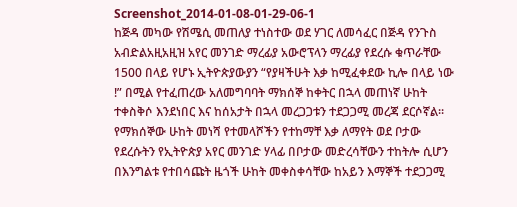Screenshot_2014-01-08-01-29-06-1
ከጅዳ መካው የሽሜሲ መጠለያ ተነስተው ወደ ሃገር ለመሳፈር በጅዳ የንጉስ አብድልአዚአዚዝ አየር መንገድ ማረፊያ አውሮፕላን ማረፊያ የደረሱ ቁጥራቸው 1500 በላይ የሆኑ ኢትዮጵያውያን “የያዛችሁት እቃ ከሚፈቀደው ኪሎ በላይ ነው !” በሚል የተፈጠረው አለመግባባት ማክሰኞ ከቀትር በኋላ መጠነኛ ሁከት ተቀስቅሶ እንደነበር እና ከሰአታት በኋላ መረጋጋቱን ተደጋጋሚ መረጃ ደርሶኛል። የማክሰኞው ሁከት መነሻ የተመላሾችን የተከማቸ እቃ ለማየት ወደ ቦታው የደረሱትን የኢትዮጵያ አየር መንገድ ሃላፊ በቦታው መድረሳቸውን ተከትሎ ሲሆን በእንግልቱ የተበሳጩት ዜጎች ሁከት መቀስቀሳቸው ከአይን እማኞች ተደጋጋሚ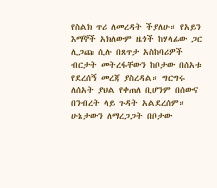የስልክ ጥሪ ለመረዳት ችያለሁ። የአይን እማኞች አክለውም ዜጎች ከሃላፊው ጋር ሊጋጩ ሲሉ በጸጥታ አስከባሪዎች ብርታት መትረፋቸውን ከቦታው በሰአቱ የደረሰኝ መረጃ ያስረዳል። ግርግሩ ለሰአት ያህል የቀጠለ ቢሆንም በሰውና በንብረት ላይ ጉዳት አልደረሰም። ሁኔታውን ለማረጋጋት በቦታው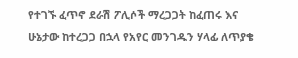የተገኙ ፈጥኖ ደራሽ ፖሊሶች ማረጋጋት ከፈጠሩ እና ሁኔታው ከተረጋጋ በኋላ የአየር መንገዱን ሃላፊ ለጥያቄ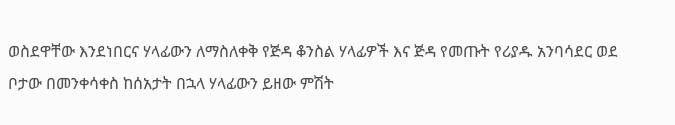ወስደዋቸው እንደነበርና ሃላፊውን ለማስለቀቅ የጅዳ ቆንስል ሃላፊዎች እና ጅዳ የመጡት የሪያዱ አንባሳደር ወደ ቦታው በመንቀሳቀስ ከሰአታት በኋላ ሃላፊውን ይዘው ምሽት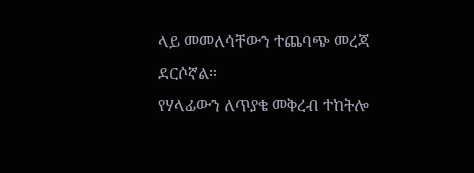ላይ መመለሳቸውን ተጨባጭ መረጃ ደርሶኛል።
የሃላፊውን ለጥያቄ መቅረብ ተከትሎ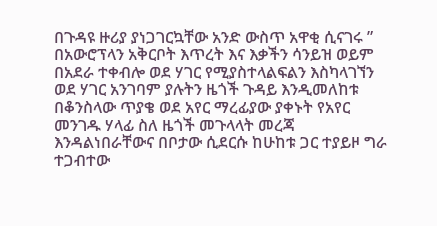በጉዳዩ ዙሪያ ያነጋገርኳቸው አንድ ውስጥ አዋቂ ሲናገሩ ” በአውሮፕላን አቅርቦት እጥረት እና እቃችን ሳንይዝ ወይም በአደራ ተቀብሎ ወደ ሃገር የሚያስተላልፍልን እስካላገኘን ወደ ሃገር አንገባም ያሉትን ዜጎች ጉዳይ እንዲመለከቱ በቆንስላው ጥያቄ ወደ አየር ማረፊያው ያቀኑት የአየር መንገዱ ሃላፊ ስለ ዜጎች መጉላላት መረጃ እንዳልነበራቸውና በቦታው ሲደርሱ ከሁከቱ ጋር ተያይዞ ግራ ተጋብተው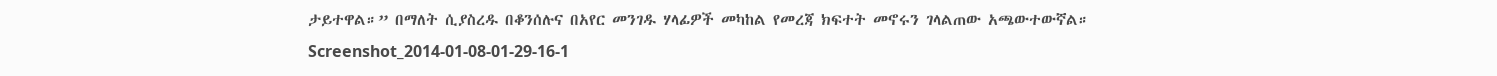ታይተዋል።” በማለት ሲያስረዱ በቆንሰሉና በአየር መንገዱ ሃላፊዎች መካከል የመረጃ ክፍተት መኖሩን ገላልጠው አጫውተውኛል።
Screenshot_2014-01-08-01-29-16-1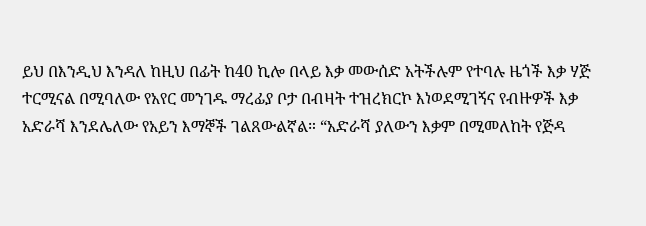ይህ በእንዲህ እንዳለ ከዚህ በፊት ከ40 ኪሎ በላይ እቃ መውሰድ አትችሉም የተባሉ ዜጎች እቃ ሃጅ ተርሚናል በሚባለው የአየር መንገዱ ማረፊያ ቦታ በብዛት ተዝረክርኮ እነወደሚገኝና የብዙዎች እቃ አድራሻ እንደሌለው የአይን እማኞች ገልጸውልኛል። “አድራሻ ያለውን እቃም በሚመለከት የጅዳ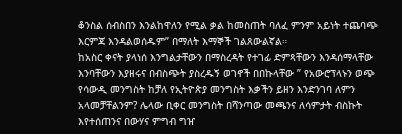ቆንስል ሰብስበን እንልከዋለን የሚል ቃል ከመስጠት ባለፈ ምንም አይነት ተጨባጭ እርምጃ እንዳልወሰዱም” በማለት እማኞች ገልጸውልኛል።
ከአስር ቀናት ያላነሰ እንግልታቸውን በማስረዳት የተገፊ ድምጻቸውን እንዳሰማላቸው እንባቸውን እያዘሩና በብስጭት ያስረዱኝ ወገኖች በበኩላቸው ” የአውሮፕላኑን ወጭ የሳውዲ መንግስት ከቻለ የኢትዮጵያ መንግስት እቃችን ይዘን እንድንገባ ለምን አላመቻቸልንም? ሌላው ቢቀር መንግስት በሻንጣው መጫንና ለሳምታት ብስኩት እየተሰጠንና በውሃና ምግብ ግዠ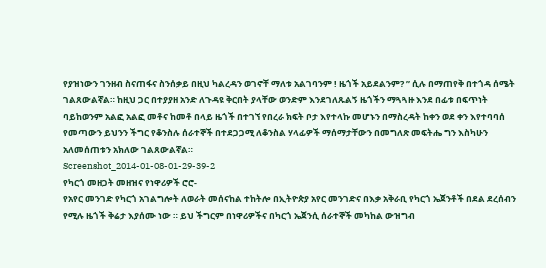የያዝነውን ገንዘብ ስናጠፋና ስንሰቃይ በዚህ ካልረዳን ወገኖቸ ማለቱ አልገባንም ! ዜጎች አይደልንም? ” ሲሉ በማጠየቅ በተጎዳ ሰሜት ገልጸውልኛል። ከዚህ ጋር በተያያዘ አንድ ለጉዳዩ ቅርበት ያላቸው ወንድም እንደገለጹልኝ ዜጎችን ማጓጓዙ እንደ በፊቱ በፍጥነት ባይከወንም አልፎ አልፎ መቶና ከመቶ በላይ ዜጎች በተገኘ የበረራ ክፍት ቦታ እየተላኩ መሆኑን በማስረዳት ከቀን ወደ ቀን እየተባባሰ የመጣውን ይህንን ችግር የቆንስሉ ሰራተኞች በተደጋጋሚ ለቆንስል ሃላፊዎች ማሰማታቸውን በመግለጽ መፍትሔ ግን እስካሁን አለመሰጠቱን አክለው ገልጸውልኛል።
Screenshot_2014-01-08-01-29-39-2
የካርጎ መዘጋት መዘዝና የነዋሪዎች ሮሮ-
የአየር መንገድ የካርጎ አገልግሎት ለወራት መሰናከል ተከትሎ በኢትዮጵያ አየር መንገድና በእቃ አቅራቢ የካርጎ ኤጀንቶች በደል ደረሰብን የሚሉ ዜጎች ቅሬታ እያሰሙ ነው ። ይህ ችግርም በነዋሪዎችና በካርጎ ኤጀንሲ ሰራተኞች መካከል ውዝግብ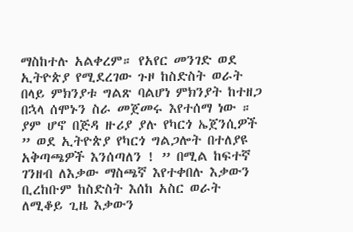ማስከተሉ አልቀረም። የአየር መንገድ ወደ ኢትዮጵያ የሚደረገው ጉዞ ከስድስት ወራት በላይ ምክንያቱ ግልጽ ባልሆነ ምክንያት ከተዘጋ በኋላ ሰሞኑን ስራ መጀመሩ እየተሰማ ነው ። ያም ሆኖ በጅዳ ዙሪያ ያሉ የካርጎ ኤጀንሲዎች ” ወደ ኢትዮጵያ የካርጎ ግልጋሎት በተለያዩ አቅጣጫዎች እንሰጣለን ! ” በሚል ከፍተኛ ገንዘብ ለእቃው ማስጫኛ እየተቀበሉ እቃውን ቢረከቡም ከስድስት እሰከ አስር ወራት ለሚቆይ ጊዜ እቃውን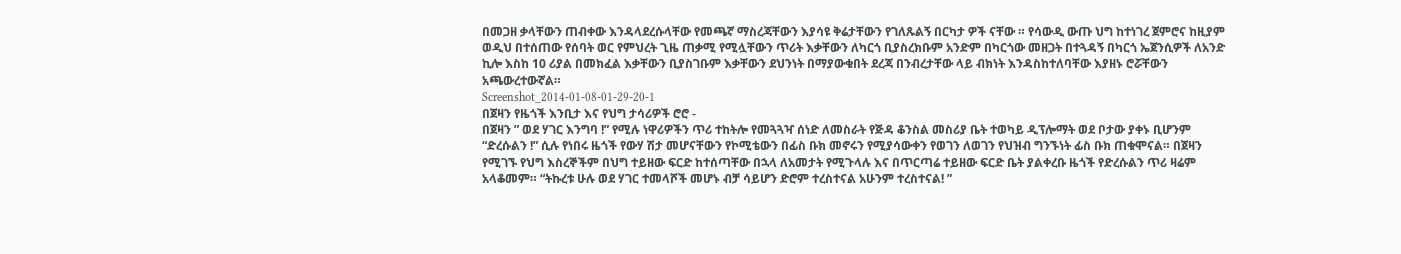በመጋዘ ቃላቸውን ጠብቀው እንዳላደረሱላቸው የመጫኛ ማስረጃቸውን እያሳዩ ቅሬታቸውን የገለጹልኝ በርካታ ዎች ናቸው ። የሳውዲ ውጡ ህግ ከተነገረ ጀምሮና ከዚያም ወዲህ በተሰጠው የሰባት ወር የምህረት ጊዜ ጠቃሚ የሚሏቸውን ጥሪት እቃቸውን ለካርጎ ቢያስረክቡም አንድም በካርጎው መዘጋት በተጓዳኝ በካርጎ ኤጀንሲዎች ለአንድ ኪሎ እስከ 10 ሪያል በመክፈል እቃቸውን ቢያስገቡም እቃቸውን ደህንነት በማያውቁበት ደረጃ በንብረታቸው ላይ ብክነት እንዳስከተለባቸው እያዘኑ ሮሯቸውን አጫውረተውኛል።
Screenshot_2014-01-08-01-29-20-1
በጀዛን የዜጎች እንቢታ እና የህግ ታሳሪዎች ሮሮ -
በጀዛን ” ወደ ሃገር እንግባ !” የሚሉ ነዋሪዎችን ጥሪ ተከትሎ የመጓጓዣ ሰነድ ለመስራት የጅዳ ቆንስል መስሪያ ቤት ተወካይ ዲፕሎማት ወደ ቦታው ያቀኑ ቢሆንም “ድረሱልን !” ሲሉ የነበሩ ዜጎች የውሃ ሽታ መሆናቸውን የኮሚቴውን በፊስ ቡክ መኖሩን የሚያሳውቀን የወገን ለወገን የህዝብ ግንኙነት ፊስ ቡክ ጠቁሞናል። በጀዛን የሚገኙ የህግ እስረኞችም በህግ ተይዘው ፍርድ ከተሰጣቸው በኋላ ለአመታት የሚጉላሉ እና በጥርጣሬ ተይዘው ፍርድ ቤት ያልቀረቡ ዜጎች የድረሱልን ጥሪ ዛሬም አላቆመም። “ትኩረቱ ሁሉ ወደ ሃገር ተመላሾች መሆኑ ብቻ ሳይሆን ድሮም ተረስተናል አሁንም ተረስተናል! ”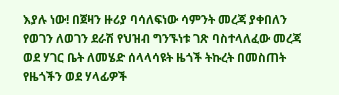እያሉ ነው! በጀዛን ዙሪያ ባሳለፍነው ሳምንት መረጃ ያቀበለን የወገን ለወገን ደራሽ የህዝብ ግንኙነቱ ገጽ ባስተላለፈው መረጃ ወደ ሃገር ቤት ለመሄድ ሰላላሳዩት ዜጎች ትኩረት በመስጠት የዜጎችን ወደ ሃላፊዎች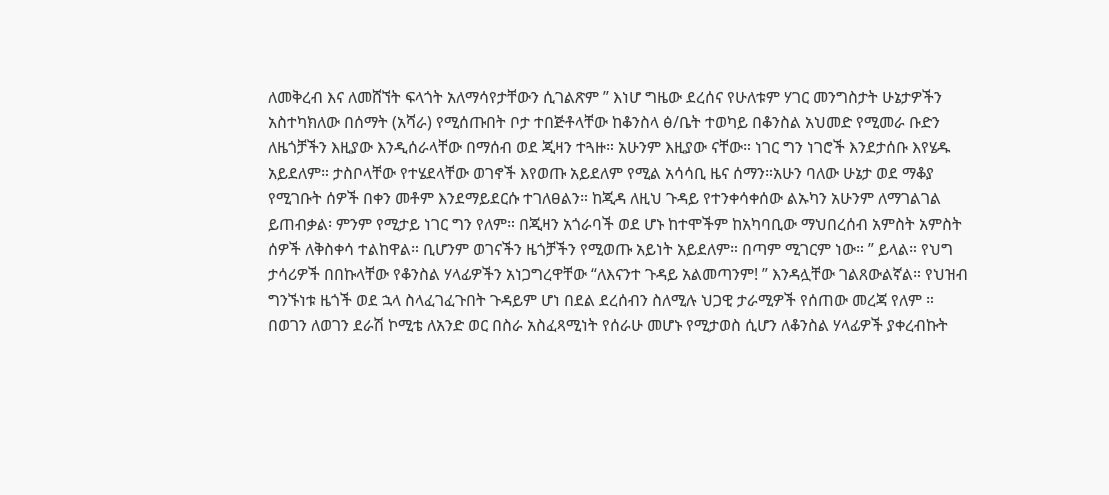ለመቅረብ እና ለመሸኘት ፍላጎት አለማሳየታቸውን ሲገልጽም ” እነሆ ግዜው ደረሰና የሁለቱም ሃገር መንግስታት ሁኔታዎችን አስተካክለው በሰማት (አሻራ) የሚሰጡበት ቦታ ተበጅቶላቸው ከቆንስላ ፅ/ቤት ተወካይ በቆንስል አህመድ የሚመራ ቡድን ለዜጎቻችን እዚያው እንዲሰራላቸው በማሰብ ወደ ጂዛን ተጓዙ። አሁንም እዚያው ናቸው። ነገር ግን ነገሮች እንደታሰቡ እየሄዱ አይደለም። ታስቦላቸው የተሄደላቸው ወገኖች እየወጡ አይደለም የሚል አሳሳቢ ዜና ሰማን።አሁን ባለው ሁኔታ ወደ ማቆያ የሚገቡት ሰዎች በቀን መቶም እንደማይደርሱ ተገለፀልን። ከጂዳ ለዚህ ጉዳይ የተንቀሳቀሰው ልኡካን አሁንም ለማገልገል ይጠብቃል፡ ምንም የሚታይ ነገር ግን የለም። በጂዛን አጎራባች ወደ ሆኑ ከተሞችም ከአካባቢው ማህበረሰብ አምስት አምስት ሰዎች ለቅስቀሳ ተልከዋል። ቢሆንም ወገናችን ዜጎቻችን የሚወጡ አይነት አይደለም። በጣም ሚገርም ነው። ” ይላል። የህግ ታሳሪዎች በበኩላቸው የቆንስል ሃላፊዎችን አነጋግረዋቸው “ለእናንተ ጉዳይ አልመጣንም! ” እንዳሏቸው ገልጸውልኛል። የህዝብ ግንኙነቱ ዜጎች ወደ ኋላ ስላፈገፈጉበት ጉዳይም ሆነ በደል ደረሰብን ስለሚሉ ህጋዊ ታራሚዎች የሰጠው መረጃ የለም ። በወገን ለወገን ደራሽ ኮሚቴ ለአንድ ወር በስራ አስፈጻሚነት የሰራሁ መሆኑ የሚታወስ ሲሆን ለቆንስል ሃላፊዎች ያቀረብኩት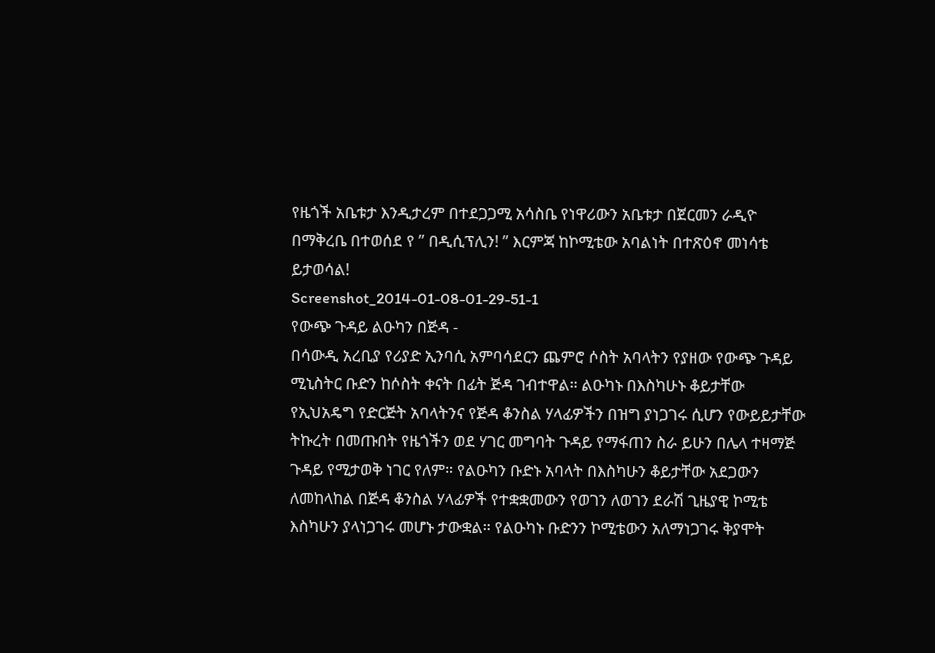የዜጎች አቤቱታ እንዲታረም በተደጋጋሚ አሳስቤ የነዋሪውን አቤቱታ በጀርመን ራዲዮ በማቅረቤ በተወሰደ የ ” በዲሲፕሊን! ” እርምጃ ከኮሚቴው አባልነት በተጽዕኖ መነሳቴ ይታወሳል!
Screenshot_2014-01-08-01-29-51-1
የውጭ ጉዳይ ልዑካን በጅዳ -
በሳውዲ አረቢያ የሪያድ ኢንባሲ አምባሳደርን ጨምሮ ሶስት አባላትን የያዘው የውጭ ጉዳይ ሚኒስትር ቡድን ከሶስት ቀናት በፊት ጅዳ ገብተዋል። ልዑካኑ በእስካሁኑ ቆይታቸው የኢህአዴግ የድርጅት አባላትንና የጅዳ ቆንስል ሃላፊዎችን በዝግ ያነጋገሩ ሲሆን የውይይታቸው ትኩረት በመጡበት የዜጎችን ወደ ሃገር መግባት ጉዳይ የማፋጠን ስራ ይሁን በሌላ ተዛማጅ ጉዳይ የሚታወቅ ነገር የለም። የልዑካን ቡድኑ አባላት በእስካሁን ቆይታቸው አደጋውን ለመከላከል በጅዳ ቆንስል ሃላፊዎች የተቋቋመውን የወገን ለወገን ደራሽ ጊዜያዊ ኮሚቴ እስካሁን ያላነጋገሩ መሆኑ ታውቋል። የልዑካኑ ቡድንን ኮሚቴውን አለማነጋገሩ ቅያሞት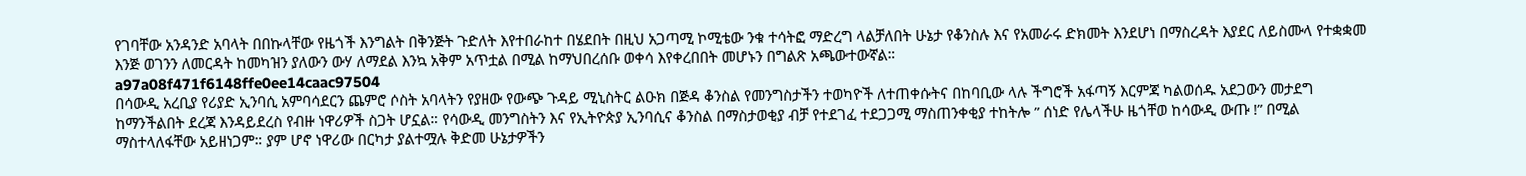የገባቸው አንዳንድ አባላት በበኩላቸው የዜጎች እንግልት በቅንጅት ጉድለት እየተበራከተ በሄደበት በዚህ አጋጣሚ ኮሚቴው ንቁ ተሳትፎ ማድረግ ላልቻለበት ሁኔታ የቆንስሉ እና የአመራሩ ድክመት እንደሆነ በማስረዳት እያደር ለይስሙላ የተቋቋመ እንጅ ወገንን ለመርዳት ከመካዝን ያለውን ውሃ ለማደል እንኳ አቅም አጥቷል በሚል ከማህበረሰቡ ወቀሳ እየቀረበበት መሆኑን በግልጽ አጫውተውኛል።
a97a08f471f6148ffe0ee14caac97504
በሳውዲ አረቢያ የሪያድ ኢንባሲ አምባሳደርን ጨምሮ ሶስት አባላትን የያዘው የውጭ ጉዳይ ሚኒስትር ልዑክ በጅዳ ቆንስል የመንግስታችን ተወካዮች ለተጠቀሱትና በከባቢው ላሉ ችግሮች አፋጣኝ እርምጃ ካልወሰዱ አደጋውን መታደግ ከማንችልበት ደረጃ እንዳይደረስ የብዙ ነዋሪዎች ስጋት ሆኗል። የሳውዲ መንግስትን እና የኢትዮጵያ ኢንባሲና ቆንስል በማስታወቂያ ብቻ የተደገፈ ተደጋጋሚ ማስጠንቀቂያ ተከትሎ ” ሰነድ የሌላችሁ ዜጎቸወ ከሳውዲ ውጡ !” በሚል ማስተላለፋቸው አይዘነጋም። ያም ሆኖ ነዋሪው በርካታ ያልተሟሉ ቅድመ ሁኔታዎችን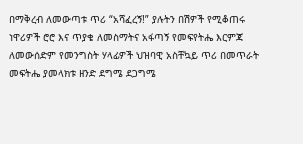በማቅረብ ለመውጣቱ ጥሪ “አሻፈረኝ!” ያሉትን በሽዎች የሚቆጠሩ ነዋሪዎች ሮሮ እና ጥያቄ ለመስማትና አፋጣኝ የመፍየትሔ እርምጃ ለመውሰድም የመንግስት ሃላፊዎች ህዝባዊ አስቸኳይ ጥሪ በመጥራት መፍትሔ ያመላክቱ ዘንድ ደግሜ ደጋግሜ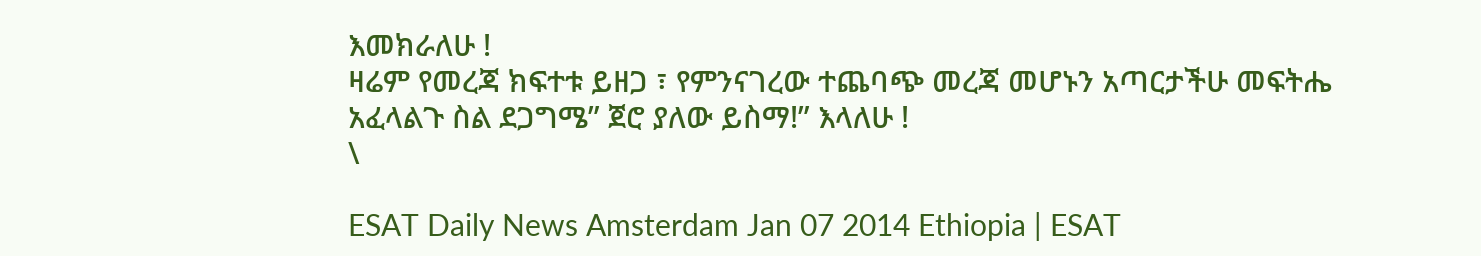እመክራለሁ !
ዛሬም የመረጃ ክፍተቱ ይዘጋ ፣ የምንናገረው ተጨባጭ መረጃ መሆኑን አጣርታችሁ መፍትሔ አፈላልጉ ስል ደጋግሜ” ጀሮ ያለው ይስማ!” እላለሁ !
\

ESAT Daily News Amsterdam Jan 07 2014 Ethiopia | ESAT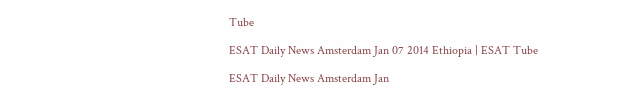Tube

ESAT Daily News Amsterdam Jan 07 2014 Ethiopia | ESAT Tube

ESAT Daily News Amsterdam Jan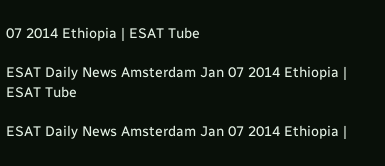07 2014 Ethiopia | ESAT Tube

ESAT Daily News Amsterdam Jan 07 2014 Ethiopia | ESAT Tube

ESAT Daily News Amsterdam Jan 07 2014 Ethiopia |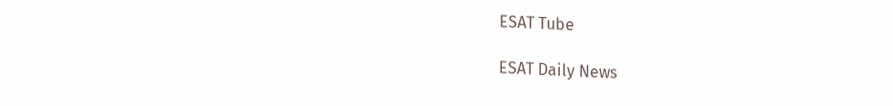ESAT Tube

ESAT Daily News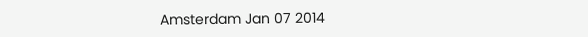Amsterdam Jan 07 2014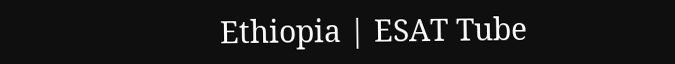Ethiopia | ESAT Tube